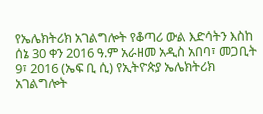የኤሌክትሪክ አገልግሎት የቆጣሪ ውል እድሳትን እስከ ሰኔ 30 ቀን 2016 ዓ.ም አራዘመ አዲስ አበባ፣ መጋቢት 9፣ 2016 (ኤፍ ቢ ሲ) የኢትዮጵያ ኤሌክትሪክ አገልግሎት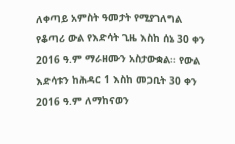ለቀጣይ አምስት ዓመታት የሚያገለግል የቆጣሪ ውል የእድሳት ጊዜ እስከ ሰኔ 30 ቀን 2016 ዓ.ም ማራዘሙን አስታውቋል፡፡ የውል እድሳቱን ከሕዳር 1 እስከ መጋቢት 30 ቀን 2016 ዓ.ም ለማከናወን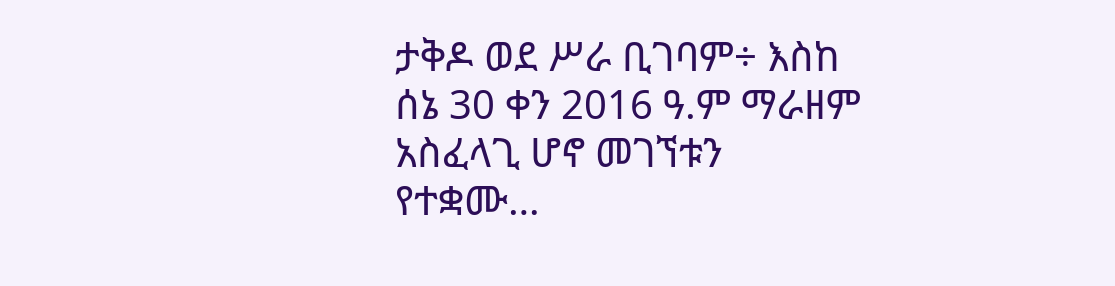ታቅዶ ወደ ሥራ ቢገባም÷ እስከ ሰኔ 30 ቀን 2016 ዓ.ም ማራዘም አስፈላጊ ሆኖ መገኘቱን የተቋሙ…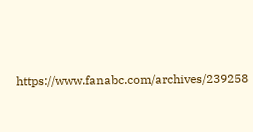https://www.fanabc.com/archives/239258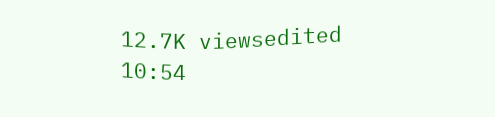12.7K viewsedited 10:54